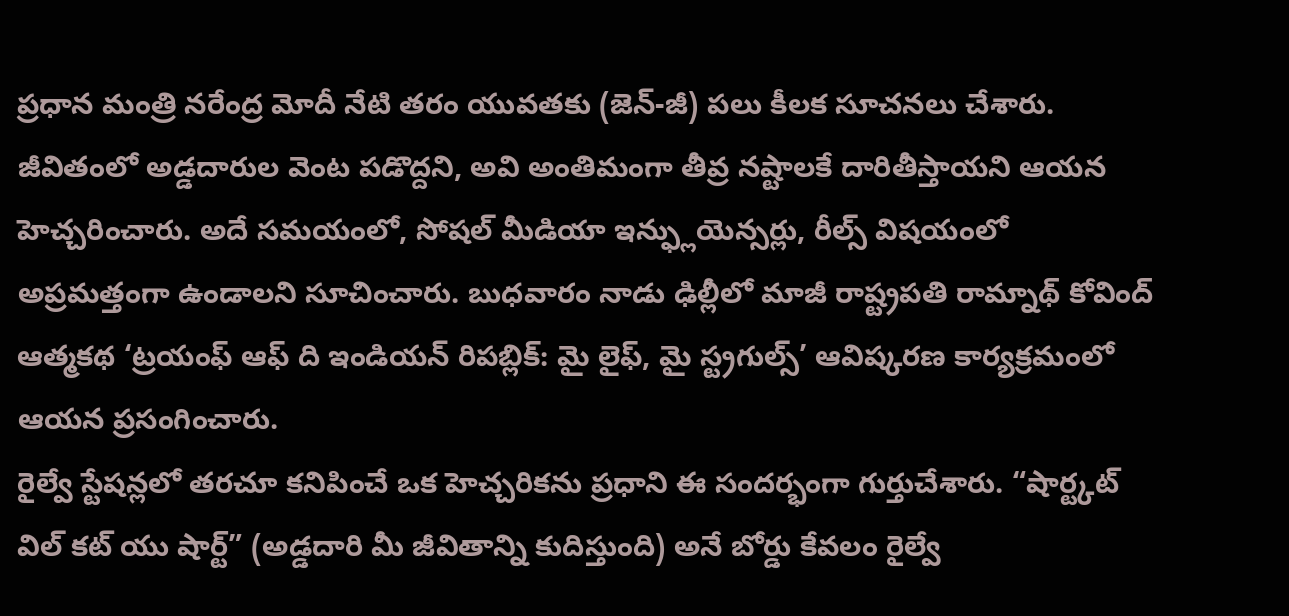ప్రధాన మంత్రి నరేంద్ర మోదీ నేటి తరం యువతకు (జెన్-జీ) పలు కీలక సూచనలు చేశారు. జీవితంలో అడ్డదారుల వెంట పడొద్దని, అవి అంతిమంగా తీవ్ర నష్టాలకే దారితీస్తాయని ఆయన హెచ్చరించారు. అదే సమయంలో, సోషల్ మీడియా ఇన్ఫ్లుయెన్సర్లు, రీల్స్ విషయంలో అప్రమత్తంగా ఉండాలని సూచించారు. బుధవారం నాడు ఢిల్లీలో మాజీ రాష్ట్రపతి రామ్నాథ్ కోవింద్ ఆత్మకథ ‘ట్రయంఫ్ ఆఫ్ ది ఇండియన్ రిపబ్లిక్: మై లైఫ్, మై స్ట్రగుల్స్’ ఆవిష్కరణ కార్యక్రమంలో ఆయన ప్రసంగించారు.
రైల్వే స్టేషన్లలో తరచూ కనిపించే ఒక హెచ్చరికను ప్రధాని ఈ సందర్భంగా గుర్తుచేశారు. “షార్ట్కట్ విల్ కట్ యు షార్ట్” (అడ్డదారి మీ జీవితాన్ని కుదిస్తుంది) అనే బోర్డు కేవలం రైల్వే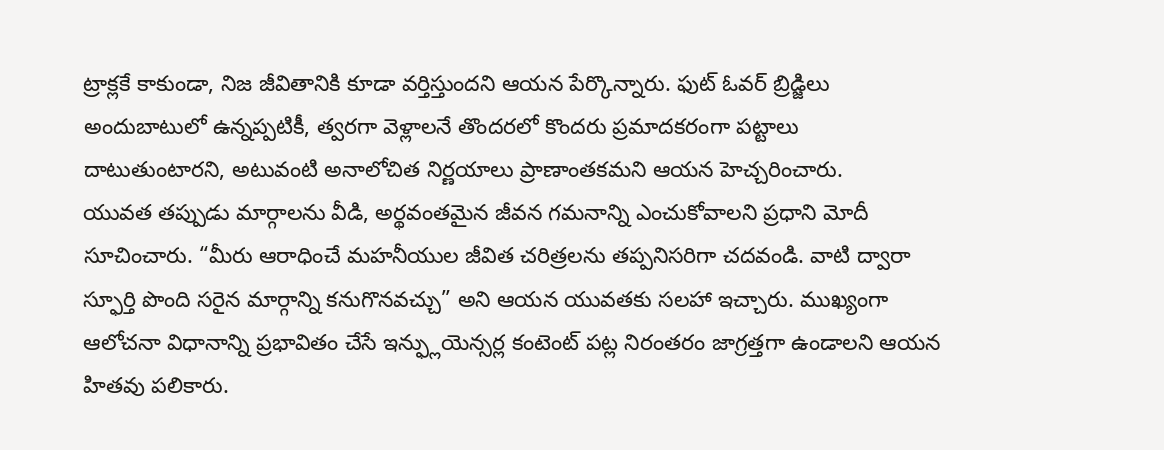ట్రాక్లకే కాకుండా, నిజ జీవితానికి కూడా వర్తిస్తుందని ఆయన పేర్కొన్నారు. ఫుట్ ఓవర్ బ్రిడ్జిలు అందుబాటులో ఉన్నప్పటికీ, త్వరగా వెళ్లాలనే తొందరలో కొందరు ప్రమాదకరంగా పట్టాలు దాటుతుంటారని, అటువంటి అనాలోచిత నిర్ణయాలు ప్రాణాంతకమని ఆయన హెచ్చరించారు.
యువత తప్పుడు మార్గాలను వీడి, అర్థవంతమైన జీవన గమనాన్ని ఎంచుకోవాలని ప్రధాని మోదీ సూచించారు. “మీరు ఆరాధించే మహనీయుల జీవిత చరిత్రలను తప్పనిసరిగా చదవండి. వాటి ద్వారా స్ఫూర్తి పొంది సరైన మార్గాన్ని కనుగొనవచ్చు” అని ఆయన యువతకు సలహా ఇచ్చారు. ముఖ్యంగా ఆలోచనా విధానాన్ని ప్రభావితం చేసే ఇన్ఫ్లుయెన్సర్ల కంటెంట్ పట్ల నిరంతరం జాగ్రత్తగా ఉండాలని ఆయన హితవు పలికారు.